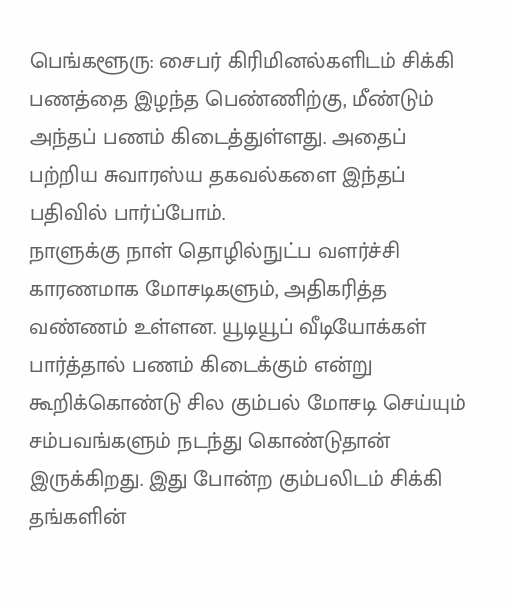பெங்களூரு: சைபர் கிரிமினல்களிடம் சிக்கி பணத்தை இழந்த பெண்ணிற்கு, மீண்டும் அந்தப் பணம் கிடைத்துள்ளது. அதைப் பற்றிய சுவாரஸ்ய தகவல்களை இந்தப் பதிவில் பார்ப்போம்.
நாளுக்கு நாள் தொழில்நுட்ப வளர்ச்சி காரணமாக மோசடிகளும், அதிகரித்த வண்ணம் உள்ளன. யூடியூப் வீடியோக்கள் பார்த்தால் பணம் கிடைக்கும் என்று கூறிக்கொண்டு சில கும்பல் மோசடி செய்யும் சம்பவங்களும் நடந்து கொண்டுதான் இருக்கிறது. இது போன்ற கும்பலிடம் சிக்கி தங்களின்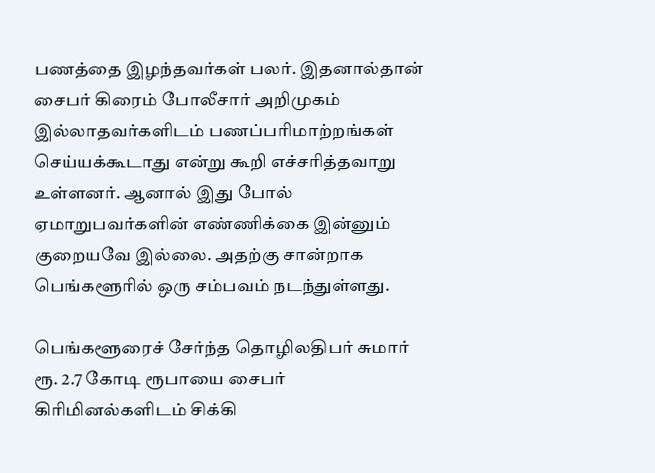பணத்தை இழந்தவர்கள் பலர். இதனால்தான் சைபர் கிரைம் போலீசார் அறிமுகம் இல்லாதவர்களிடம் பணப்பரிமாற்றங்கள் செய்யக்கூடாது என்று கூறி எச்சரித்தவாறு உள்ளனர். ஆனால் இது போல் ஏமாறுபவர்களின் எண்ணிக்கை இன்னும் குறையவே இல்லை. அதற்கு சான்றாக பெங்களூரில் ஒரு சம்பவம் நடந்துள்ளது.

பெங்களூரைச் சேர்ந்த தொழிலதிபர் சுமார் ரூ. 2.7 கோடி ரூபாயை சைபர் கிரிமினல்களிடம் சிக்கி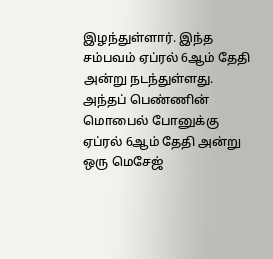இழந்துள்ளார். இந்த சம்பவம் ஏப்ரல் 6ஆம் தேதி அன்று நடந்துள்ளது.
அந்தப் பெண்ணின் மொபைல் போனுக்கு ஏப்ரல் 6ஆம் தேதி அன்று ஒரு மெசேஜ்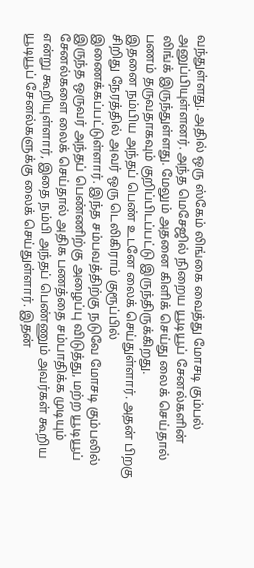வந்துள்ளது. அதில் ஒரு ஸ்கேம் லிங்கை வைத்து மோசடி கும்பல் அனுப்பியுள்ளனர். அந்த மெசேஜில் நிறைய யூடியூப் சேனல்களின் லிங்க் இருந்துள்ளது. மேலும் அதனை கிளிக் செய்து லைக் செய்தால் பணம் தருவதாகவும் குறிப்பிடப்பட்டு இருந்திருக்கிறது.
இதனை நம்பிய அந்தப் பெண் உடனே லைக் செய்துள்ளார். அதன் பிறகு சிறிது நேரத்தில் அவர் ஒரு டெலிகிராம் குரூப்பில் இணைக்கப்பட்டுள்ளார். இந்த சம்பவத்திற்கு நடுவே மோசடி கும்பலில் இருந்த ஒருவர் அந்தப் பெண்ணிற்கு அழைப்பு விடுத்து, மற்ற யூடியூப் சேனல்களை லைக் செய்தால் அதிக பணத்தை சம்பாதிக்க முடியும் என்று கூறியுள்ளார், இதை நம்பி அந்தப் பெண்ணும் அவர்கள் கூறிய யூடியூப் சேனல்களுக்கு லைக் செய்துள்ளார். இதன்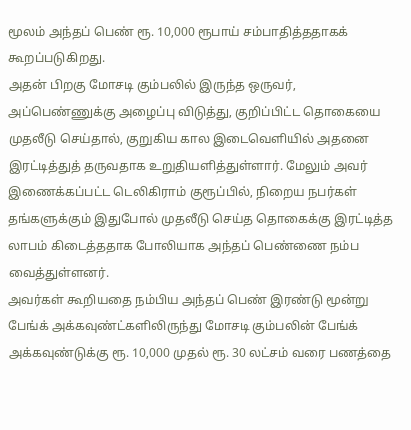மூலம் அந்தப் பெண் ரூ. 10,000 ரூபாய் சம்பாதித்ததாகக் கூறப்படுகிறது.
அதன் பிறகு மோசடி கும்பலில் இருந்த ஒருவர், அப்பெண்ணுக்கு அழைப்பு விடுத்து, குறிப்பிட்ட தொகையை முதலீடு செய்தால், குறுகிய கால இடைவெளியில் அதனை இரட்டித்துத் தருவதாக உறுதியளித்துள்ளார். மேலும் அவர் இணைக்கப்பட்ட டெலிகிராம் குரூப்பில், நிறைய நபர்கள் தங்களுக்கும் இதுபோல் முதலீடு செய்த தொகைக்கு இரட்டித்த லாபம் கிடைத்ததாக போலியாக அந்தப் பெண்ணை நம்ப வைத்துள்ளனர்.
அவர்கள் கூறியதை நம்பிய அந்தப் பெண் இரண்டு மூன்று பேங்க் அக்கவுண்ட்களிலிருந்து மோசடி கும்பலின் பேங்க் அக்கவுண்டுக்கு ரூ. 10,000 முதல் ரூ. 30 லட்சம் வரை பணத்தை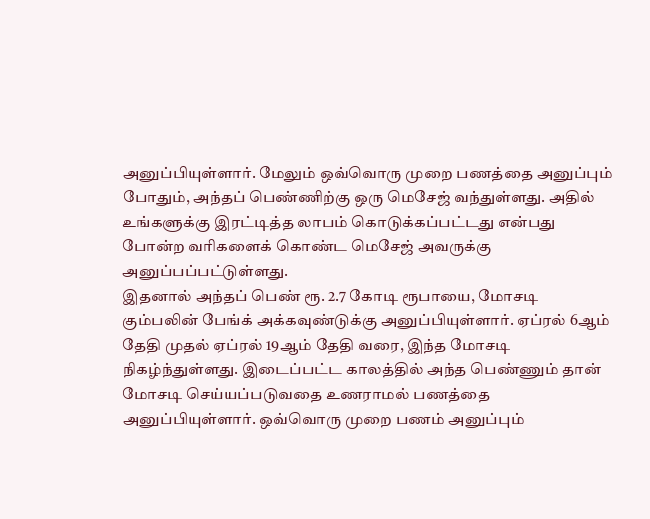அனுப்பியுள்ளார். மேலும் ஒவ்வொரு முறை பணத்தை அனுப்பும் போதும், அந்தப் பெண்ணிற்கு ஒரு மெசேஜ் வந்துள்ளது. அதில் உங்களுக்கு இரட்டித்த லாபம் கொடுக்கப்பட்டது என்பது போன்ற வரிகளைக் கொண்ட மெசேஜ் அவருக்கு அனுப்பப்பட்டுள்ளது.
இதனால் அந்தப் பெண் ரூ. 2.7 கோடி ரூபாயை, மோசடி கும்பலின் பேங்க் அக்கவுண்டுக்கு அனுப்பியுள்ளார். ஏப்ரல் 6ஆம் தேதி முதல் ஏப்ரல் 19ஆம் தேதி வரை, இந்த மோசடி நிகழ்ந்துள்ளது. இடைப்பட்ட காலத்தில் அந்த பெண்ணும் தான் மோசடி செய்யப்படுவதை உணராமல் பணத்தை அனுப்பியுள்ளார். ஒவ்வொரு முறை பணம் அனுப்பும்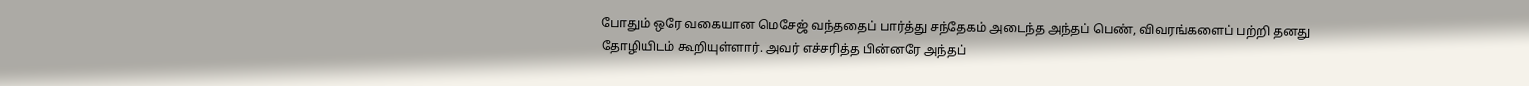போதும் ஒரே வகையான மெசேஜ் வந்ததைப் பார்த்து சந்தேகம் அடைந்த அந்தப் பெண், விவரங்களைப் பற்றி தனது தோழியிடம் கூறியுள்ளார். அவர் எச்சரித்த பின்னரே அந்தப்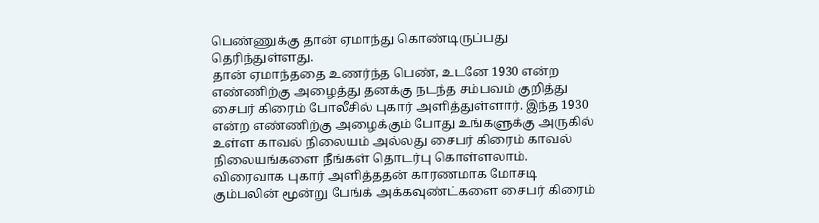பெண்ணுக்கு தான் ஏமாந்து கொண்டிருப்பது தெரிந்துள்ளது.
தான் ஏமாந்ததை உணர்ந்த பெண், உடனே 1930 என்ற எண்ணிற்கு அழைத்து தனக்கு நடந்த சம்பவம் குறித்து சைபர் கிரைம் போலீசில் புகார் அளித்துள்ளார். இந்த 1930 என்ற எண்ணிற்கு அழைக்கும் போது உங்களுக்கு அருகில் உள்ள காவல் நிலையம் அல்லது சைபர் கிரைம் காவல் நிலையங்களை நீங்கள் தொடர்பு கொள்ளலாம்.
விரைவாக புகார் அளித்ததன் காரணமாக மோசடி கும்பலின் மூன்று பேங்க் அக்கவுண்ட்களை சைபர் கிரைம்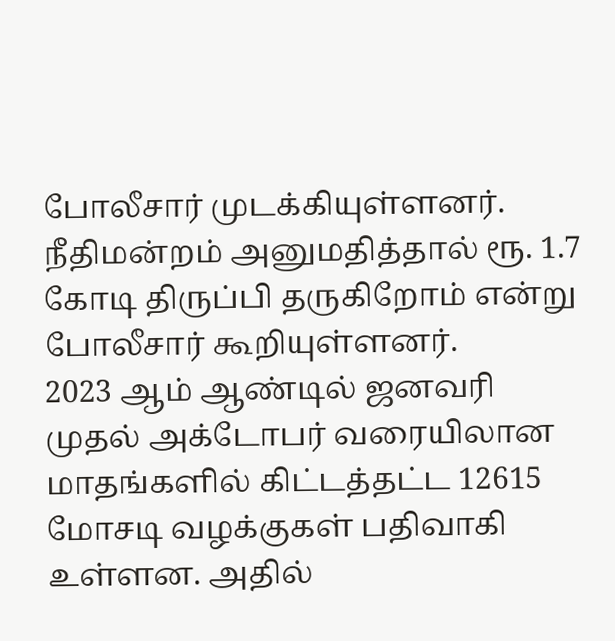போலீசார் முடக்கியுள்ளனர். நீதிமன்றம் அனுமதித்தால் ரூ. 1.7 கோடி திருப்பி தருகிறோம் என்று போலீசார் கூறியுள்ளனர்.
2023 ஆம் ஆண்டில் ஜனவரி முதல் அக்டோபர் வரையிலான மாதங்களில் கிட்டத்தட்ட 12615 மோசடி வழக்குகள் பதிவாகி உள்ளன. அதில்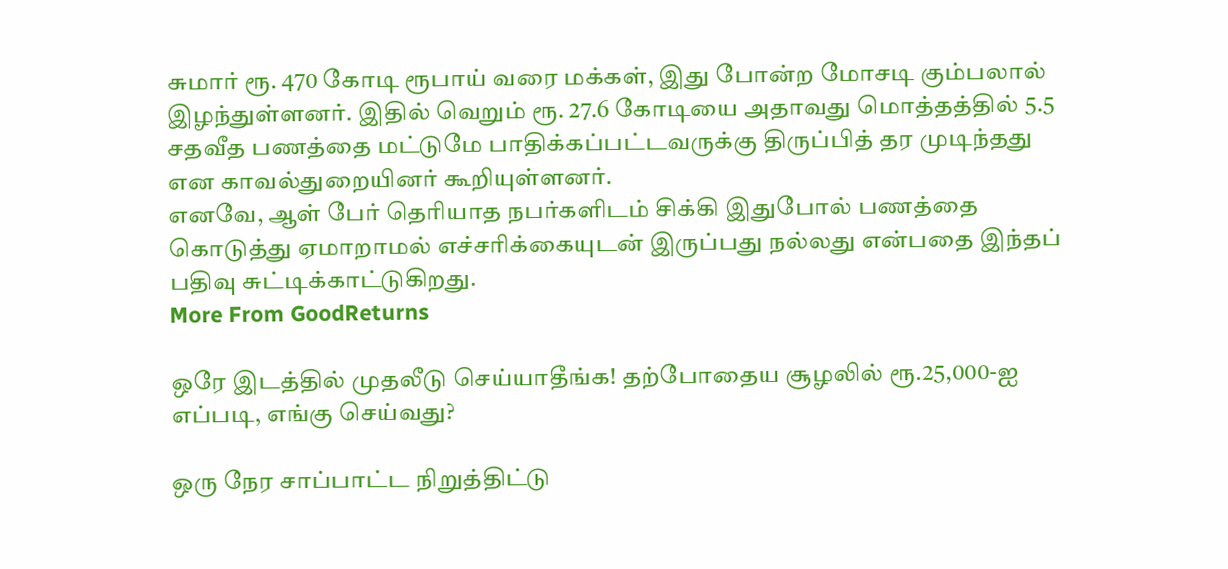சுமார் ரூ. 470 கோடி ரூபாய் வரை மக்கள், இது போன்ற மோசடி கும்பலால் இழந்துள்ளனர். இதில் வெறும் ரூ. 27.6 கோடியை அதாவது மொத்தத்தில் 5.5 சதவீத பணத்தை மட்டுமே பாதிக்கப்பட்டவருக்கு திருப்பித் தர முடிந்தது என காவல்துறையினர் கூறியுள்ளனர்.
எனவே, ஆள் பேர் தெரியாத நபர்களிடம் சிக்கி இதுபோல் பணத்தை கொடுத்து ஏமாறாமல் எச்சரிக்கையுடன் இருப்பது நல்லது என்பதை இந்தப் பதிவு சுட்டிக்காட்டுகிறது.
More From GoodReturns

ஒரே இடத்தில் முதலீடு செய்யாதீங்க! தற்போதைய சூழலில் ரூ.25,000-ஐ எப்படி, எங்கு செய்வது?

ஒரு நேர சாப்பாட்ட நிறுத்திட்டு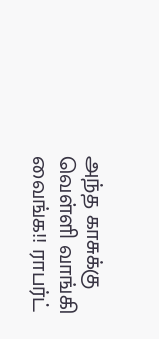அந்த காசுக்கு வெள்ளி வாங்கி வைங்க!! ராபர்ட்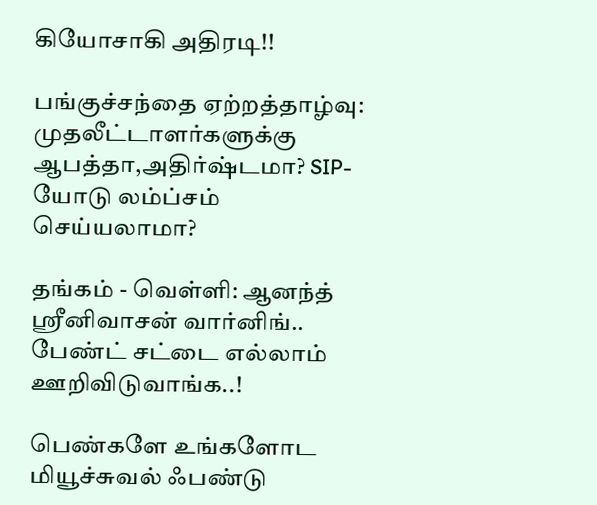கியோசாகி அதிரடி!!

பங்குச்சந்தை ஏற்றத்தாழ்வு: முதலீட்டாளர்களுக்கு ஆபத்தா,அதிர்ஷ்டமா? SIP-யோடு லம்ப்சம் செய்யலாமா?

தங்கம் - வெள்ளி: ஆனந்த் ஸ்ரீனிவாசன் வார்னிங்.. பேண்ட் சட்டை எல்லாம் ஊறிவிடுவாங்க..!

பெண்களே உங்களோட மியூச்சுவல் ஃபண்டு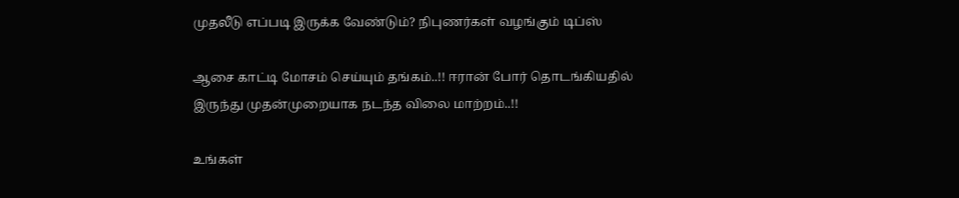முதலீடு எப்படி இருக்க வேண்டும்? நிபுணர்கள் வழங்கும் டிப்ஸ்

ஆசை காட்டி மோசம் செய்யும் தங்கம்..!! ஈரான் போர் தொடங்கியதில் இருந்து முதன்முறையாக நடந்த விலை மாற்றம்..!!

உங்கள்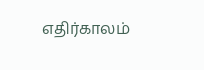எதிர்காலம்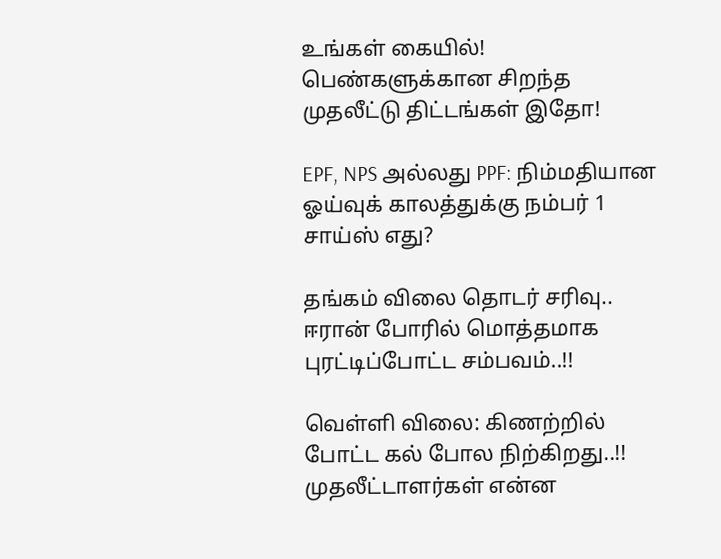உங்கள் கையில்! பெண்களுக்கான சிறந்த முதலீட்டு திட்டங்கள் இதோ!

EPF, NPS அல்லது PPF: நிம்மதியான ஓய்வுக் காலத்துக்கு நம்பர் 1 சாய்ஸ் எது?

தங்கம் விலை தொடர் சரிவு.. ஈரான் போரில் மொத்தமாக புரட்டிப்போட்ட சம்பவம்..!!

வெள்ளி விலை: கிணற்றில் போட்ட கல் போல நிற்கிறது..!! முதலீட்டாளர்கள் என்ன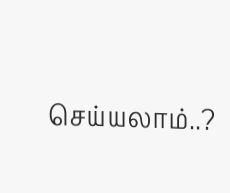செய்யலாம்..?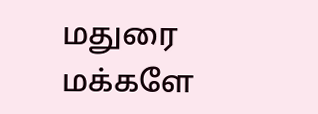மதுரை மக்களே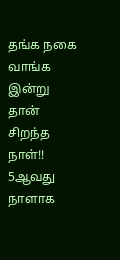தங்க நகை வாங்க இன்று தான் சிறந்த நாள்!! 5ஆவது நாளாக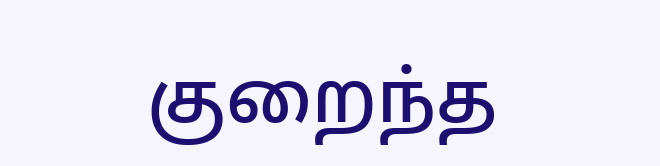குறைந்த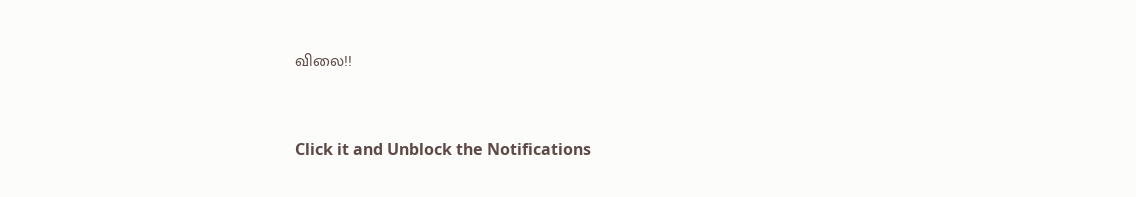விலை!!



Click it and Unblock the Notifications